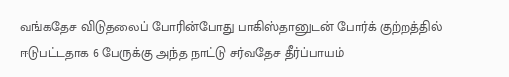வங்கதேச விடுதலைப் போரின்போது பாகிஸ்தானுடன் போர்க் குற்றத்தில் ஈடுபட்டதாக 6 பேருக்கு அந்த நாட்டு சர்வதேச தீர்ப்பாயம்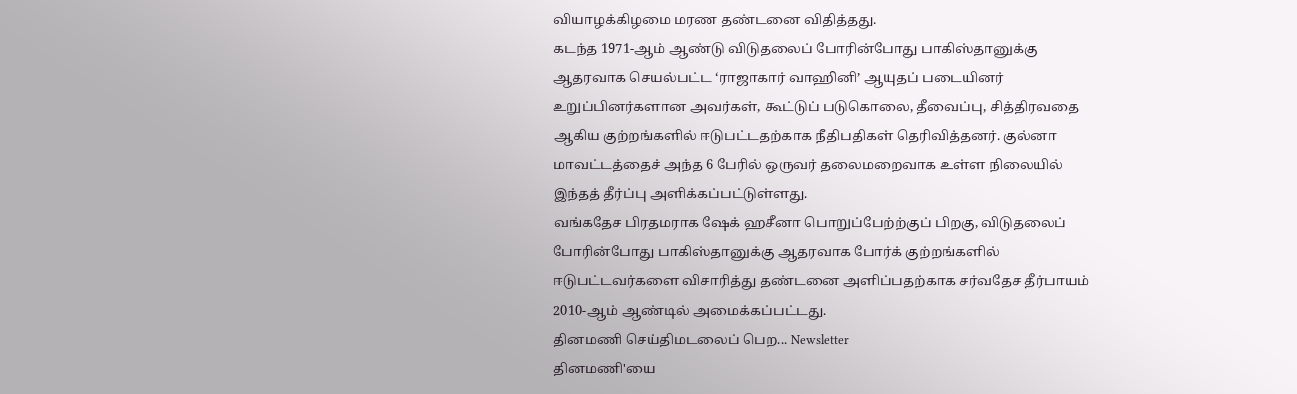வியாழக்கிழமை மரண தண்டனை விதித்தது.
கடந்த 1971-ஆம் ஆண்டு விடுதலைப் போரின்போது பாகிஸ்தானுக்கு ஆதரவாக செயல்பட்ட ‘ராஜாகார் வாஹினி’ ஆயுதப் படையினர் உறுப்பினர்களான அவர்கள், கூட்டுப் படுகொலை, தீவைப்பு, சித்திரவதை ஆகிய குற்றங்களில் ஈடுபட்டதற்காக நீதிபதிகள் தெரிவித்தனர். குல்னா மாவட்டத்தைச் அந்த 6 பேரில் ஒருவர் தலைமறைவாக உள்ள நிலையில் இந்தத் தீர்ப்பு அளிக்கப்பட்டுள்ளது.
வங்கதேச பிரதமராக ஷேக் ஹசீனா பொறுப்பேற்ற்குப் பிறகு, விடுதலைப் போரின்போது பாகிஸ்தானுக்கு ஆதரவாக போர்க் குற்றங்களில் ஈடுபட்டவர்களை விசாரித்து தண்டனை அளிப்பதற்காக சர்வதேச தீர்பாயம் 2010-ஆம் ஆண்டில் அமைக்கப்பட்டது.
தினமணி செய்திமடலைப் பெற... Newsletter
தினமணி'யை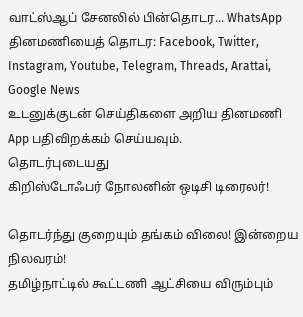வாட்ஸ்ஆப் சேனலில் பின்தொடர... WhatsApp
தினமணியைத் தொடர: Facebook, Twitter, Instagram, Youtube, Telegram, Threads, Arattai, Google News
உடனுக்குடன் செய்திகளை அறிய தினமணி App பதிவிறக்கம் செய்யவும்.
தொடர்புடையது
கிறிஸ்டோஃபர் நோலனின் ஒடிசி டிரைலர்!

தொடர்ந்து குறையும் தங்கம் விலை! இன்றைய நிலவரம்!
தமிழ்நாட்டில் கூட்டணி ஆட்சியை விரும்பும்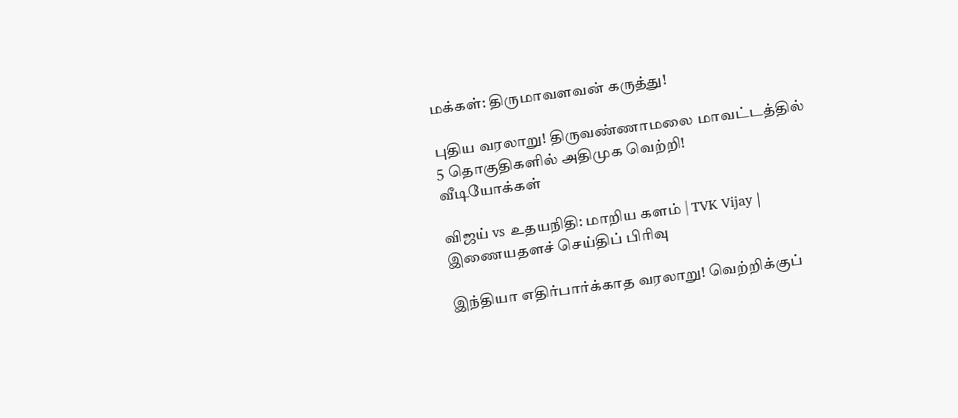மக்கள்: திருமாவளவன் கருத்து!

புதிய வரலாறு! திருவண்ணாமலை மாவட்டத்தில் 5 தொகுதிகளில் அதிமுக வெற்றி!
வீடியோக்கள்

விஜய் vs உதயநிதி: மாறிய களம் | TVK Vijay |
இணையதளச் செய்திப் பிரிவு

இந்தியா எதிர்பார்க்காத வரலாறு! வெற்றிக்குப்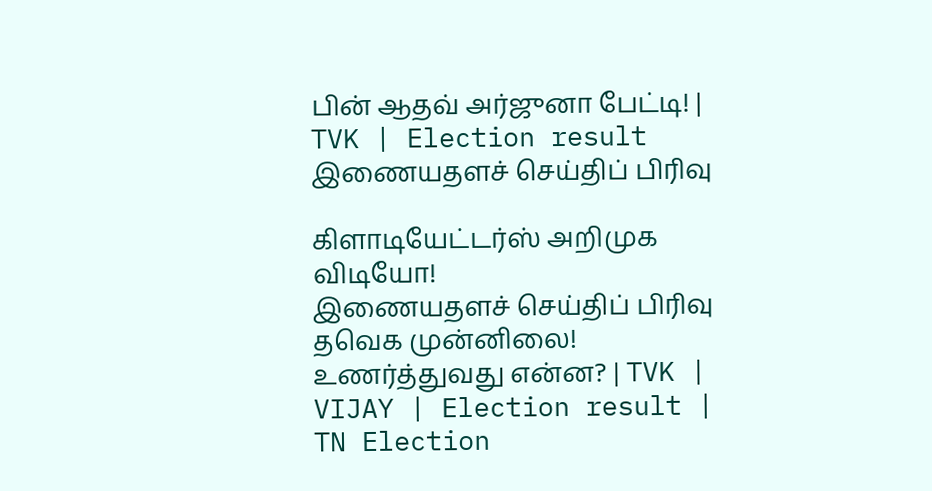பின் ஆதவ் அர்ஜுனா பேட்டி! | TVK | Election result
இணையதளச் செய்திப் பிரிவு

கிளாடியேட்டர்ஸ் அறிமுக விடியோ!
இணையதளச் செய்திப் பிரிவு
தவெக முன்னிலை! உணர்த்துவது என்ன? | TVK | VIJAY | Election result | TN Election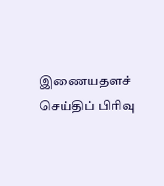இணையதளச் செய்திப் பிரிவு